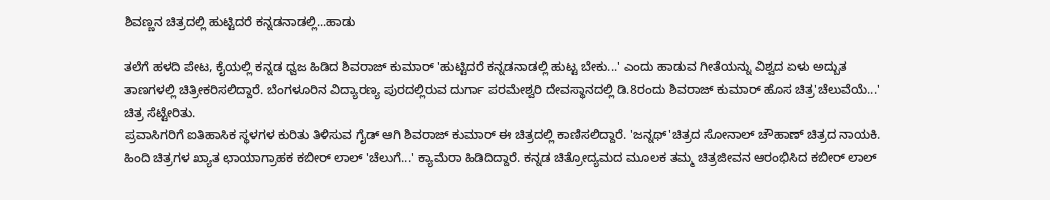ಶಿವಣ್ಣನ ಚಿತ್ರದಲ್ಲಿ ಹುಟ್ಟಿದರೆ ಕನ್ನಡನಾಡಲ್ಲಿ...ಹಾಡು

ತಲೆಗೆ ಹಳದಿ ಪೇಟ, ಕೈಯಲ್ಲಿ ಕನ್ನಡ ಧ್ವಜ ಹಿಡಿದ ಶಿವರಾಜ್ ಕುಮಾರ್ 'ಹುಟ್ಟಿದರೆ ಕನ್ನಡನಾಡಲ್ಲಿ ಹುಟ್ಟ ಬೇಕು...' ಎಂದು ಹಾಡುವ ಗೀತೆಯನ್ನು ವಿಶ್ವದ ಏಳು ಅದ್ಬುತ ತಾಣಗಳಲ್ಲಿ ಚಿತ್ರೀಕರಿಸಲಿದ್ದಾರೆ. ಬೆಂಗಳೂರಿನ ವಿದ್ಯಾರಣ್ಯ ಪುರದಲ್ಲಿರುವ ದುರ್ಗಾ ಪರಮೇಶ್ವರಿ ದೇವಸ್ಥಾನದಲ್ಲಿ ಡಿ.8ರಂದು ಶಿವರಾಜ್ ಕುಮಾರ್ ಹೊಸ ಚಿತ್ರ'ಚೆಲುವೆಯೆ...' ಚಿತ್ರ ಸೆಟ್ಟೇರಿತು.
ಪ್ರವಾಸಿಗರಿಗೆ ಐತಿಹಾಸಿಕ ಸ್ಥಳಗಳ ಕುರಿತು ತಿಳಿಸುವ ಗೈಡ್ ಆಗಿ ಶಿವರಾಜ್ ಕುಮಾರ್ ಈ ಚಿತ್ರದಲ್ಲಿ ಕಾಣಿಸಲಿದ್ದಾರೆ. 'ಜನ್ನಥ್'ಚಿತ್ರದ ಸೋನಾಲ್ ಚೌಹಾಣ್ ಚಿತ್ರದ ನಾಯಕಿ. ಹಿಂದಿ ಚಿತ್ರಗಳ ಖ್ಯಾತ ಛಾಯಾಗ್ರಾಹಕ ಕಬೀರ್ ಲಾಲ್ 'ಚೆಲುಗೆ...' ಕ್ಯಾಮೆರಾ ಹಿಡಿದಿದ್ದಾರೆ. ಕನ್ನಡ ಚಿತ್ರೋದ್ಯಮದ ಮೂಲಕ ತಮ್ಮ ಚಿತ್ರಜೀವನ ಆರಂಭಿಸಿದ ಕಬೀರ್ ಲಾಲ್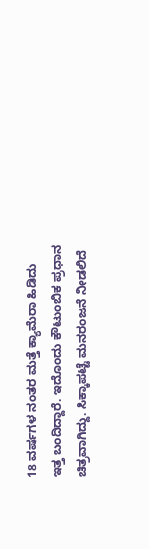18 ವರ್ಷಗಳ ನಂತರ ಮತ್ತೆ ಕ್ಯಾಮೆರಾ ಹಿಡಿದು ಇತ್ತ ಬಂದಿದ್ದಾರೆ. ಇದೊಂದು ಕೌಟುಂಬಿಕ ಪ್ರಧಾನ ಚಿತ್ರವಾಗಿದ್ದು. ಸಿಕ್ಕಾಪಟ್ಟೆ ಮನರಂಜನೆ ನೀಡಲಿದೆ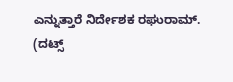ಎನ್ನುತ್ತಾರೆ ನಿರ್ದೇಶಕ ರಘುರಾಮ್.
(ದಟ್ಸ್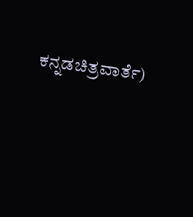ಕನ್ನಡಚಿತ್ರವಾರ್ತೆ)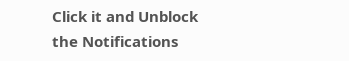Click it and Unblock the Notifications